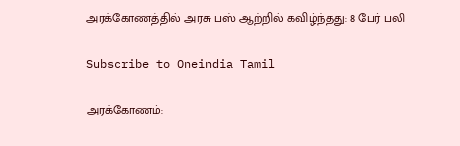அரக்கோணத்தில் அரசு பஸ் ஆற்றில் கவிழ்ந்தது: 8 பேர் பலி

Subscribe to Oneindia Tamil

அரக்கோணம்: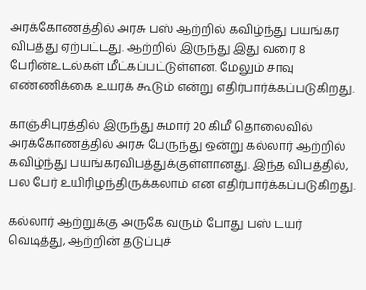அரக்கோணத்தில் அரசு பஸ் ஆற்றில் கவிழ்ந்து பயங்கர விபத்து ஏற்பட்டது. ஆற்றில் இருந்து இது வரை 8 பேரின்உடல்கள் மீட்கப்பட்டுள்ளன. மேலும் சாவு எண்ணிக்கை உயரக் கூடும் என்று எதிர்பார்க்கப்படுகிறது.

காஞ்சிபுரத்தில் இருந்து சுமார் 20 கிமீ தொலைவில் அரக்கோணத்தில் அரசு பேருந்து ஒன்று கல்லார் ஆற்றில் கவிழ்ந்து பயங்கரவிபத்துக்குள்ளானது. இந்த விபத்தில், பல பேர் உயிரிழந்திருக்கலாம் என எதிர்பார்க்கப்படுகிறது.

கல்லார் ஆற்றுக்கு அருகே வரும் போது பஸ் டயர் வெடித்து, ஆற்றின் தடுப்புச்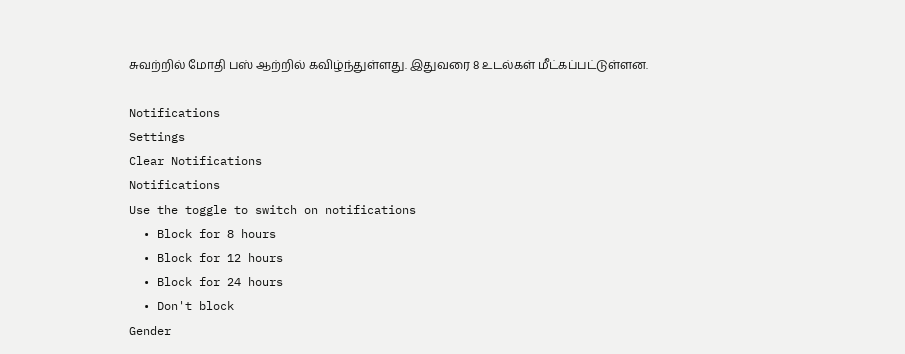சுவற்றில் மோதி பஸ் ஆற்றில் கவிழ்ந்துள்ளது. இதுவரை 8 உடல்கள் மீட்கப்பட்டுள்ளன.

Notifications
Settings
Clear Notifications
Notifications
Use the toggle to switch on notifications
  • Block for 8 hours
  • Block for 12 hours
  • Block for 24 hours
  • Don't block
Gender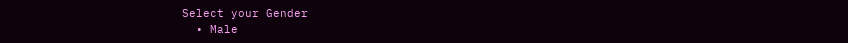Select your Gender
  • Male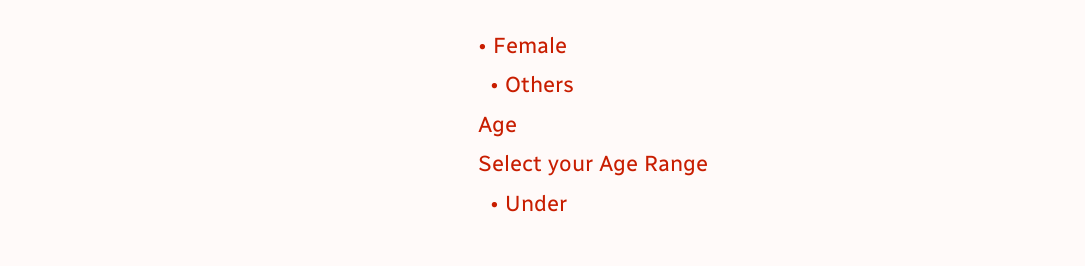• Female
  • Others
Age
Select your Age Range
  • Under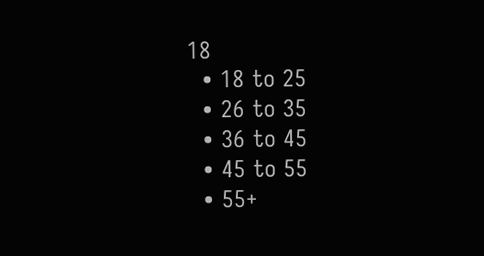18
  • 18 to 25
  • 26 to 35
  • 36 to 45
  • 45 to 55
  • 55+